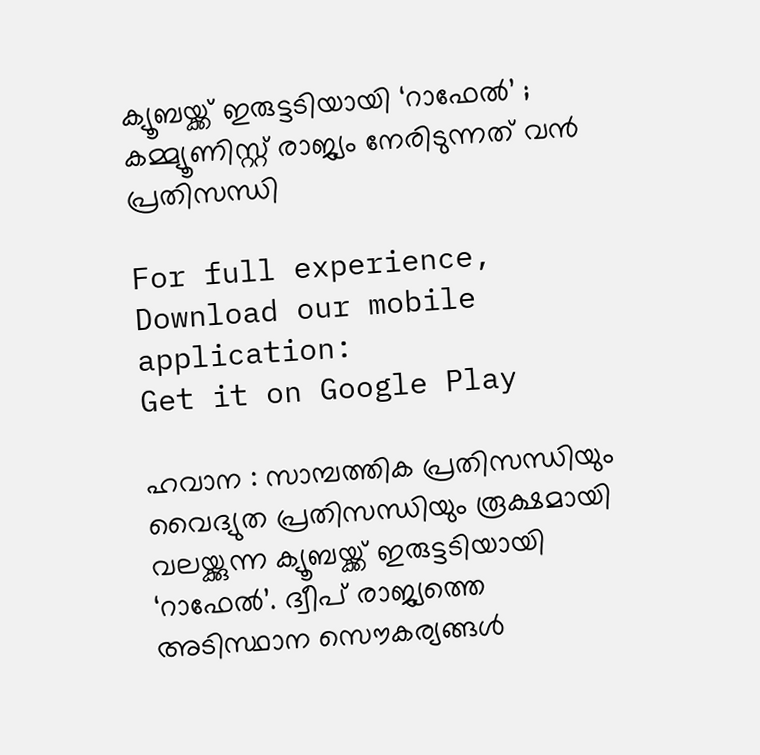ക്യൂബയ്ക്ക് ഇരുട്ടടിയായി ‘റാഫേൽ’ ; കമ്മ്യൂണിസ്റ്റ് രാജ്യം നേരിടുന്നത് വൻ പ്രതിസന്ധി

For full experience, Download our mobile application:
Get it on Google Play

ഹവാന : സാമ്പത്തിക പ്രതിസന്ധിയും വൈദ്യുത പ്രതിസന്ധിയും രൂക്ഷമായി വലയ്ക്കുന്ന ക്യൂബയ്ക്ക് ഇരുട്ടടിയായി ‘റാഫേൽ’. ദ്വീപ് രാജ്യത്തെ അടിസ്ഥാന സൌകര്യങ്ങൾ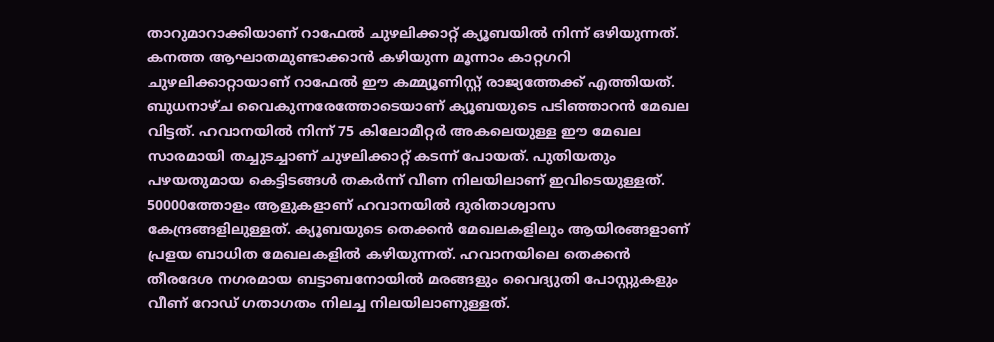താറുമാറാക്കിയാണ് റാഫേൽ ചുഴലിക്കാറ്റ് ക്യൂബയിൽ നിന്ന് ഒഴിയുന്നത്. കനത്ത ആഘാതമുണ്ടാക്കാൻ കഴിയുന്ന മൂന്നാം കാറ്റഗറി ചുഴലിക്കാറ്റായാണ് റാഫേൽ ഈ കമ്മ്യൂണിസ്റ്റ് രാജ്യത്തേക്ക് എത്തിയത്. ബുധനാഴ്ച വൈകുന്നരേത്തോടെയാണ് ക്യൂബയുടെ പടിഞ്ഞാറൻ മേഖല വിട്ടത്. ഹവാനയിൽ നിന്ന് 75 കിലോമീറ്റർ അകലെയുള്ള ഈ മേഖല സാരമായി തച്ചുടച്ചാണ് ചുഴലിക്കാറ്റ് കടന്ന് പോയത്. പുതിയതും പഴയതുമായ കെട്ടിടങ്ങൾ തകർന്ന് വീണ നിലയിലാണ് ഇവിടെയുള്ളത്. 50000ത്തോളം ആളുകളാണ് ഹവാനയിൽ ദുരിതാശ്വാസ കേന്ദ്രങ്ങളിലുള്ളത്. ക്യൂബയുടെ തെക്കൻ മേഖലകളിലും ആയിരങ്ങളാണ് പ്രളയ ബാധിത മേഖലകളിൽ കഴിയുന്നത്. ഹവാനയിലെ തെക്കൻ തീരദേശ നഗരമായ ബട്ടാബനോയിൽ മരങ്ങളും വൈദ്യുതി പോസ്റ്റുകളും വീണ് റോഡ് ഗതാഗതം നിലച്ച നിലയിലാണുള്ളത്.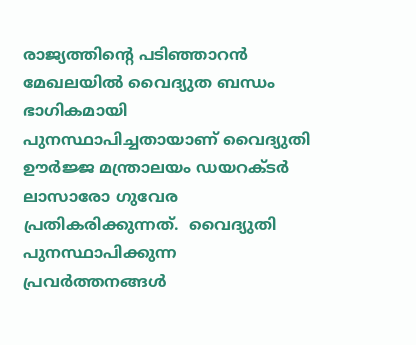രാജ്യത്തിന്റെ പടിഞ്ഞാറൻ മേഖലയിൽ വൈദ്യുത ബന്ധം ഭാഗികമായി പുനസ്ഥാപിച്ചതായാണ് വൈദ്യുതി ഊർജ്ജ മന്ത്രാലയം ഡയറക്ടർ ലാസാരോ ഗുവേര പ്രതികരിക്കുന്നത്.  വൈദ്യുതി പുനസ്ഥാപിക്കുന്ന പ്രവർത്തനങ്ങൾ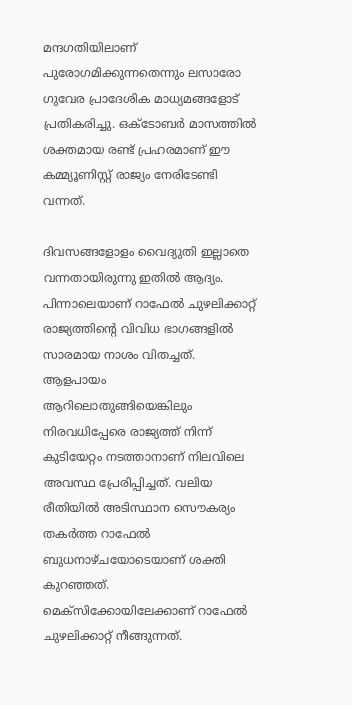മന്ദഗതിയിലാണ് പുരോഗമിക്കുന്നതെന്നും ലസാരോ ഗുവേര പ്രാദേശിക മാധ്യമങ്ങളോട് പ്രതികരിച്ചു. ഒക്ടോബർ മാസത്തിൽ ശക്തമായ രണ്ട് പ്രഹരമാണ് ഈ കമ്മ്യൂണിസ്റ്റ് രാജ്യം നേരിടേണ്ടി വന്നത്.

ദിവസങ്ങളോളം വൈദ്യുതി ഇല്ലാതെ വന്നതായിരുന്നു ഇതിൽ ആദ്യം. പിന്നാലെയാണ് റാഫേൽ ചുഴലിക്കാറ്റ് രാജ്യത്തിന്റെ വിവിധ ഭാഗങ്ങളിൽ സാരമായ നാശം വിതച്ചത്. ആളപായം ആറിലൊതുങ്ങിയെങ്കിലും നിരവധിപ്പേരെ രാജ്യത്ത് നിന്ന്  കുടിയേറ്റം നടത്താനാണ് നിലവിലെ അവസ്ഥ പ്രേരിപ്പിച്ചത്. വലിയ രീതിയിൽ അടിസ്ഥാന സൌകര്യം തകർത്ത റാഫേൽ  ബുധനാഴ്ചയോടെയാണ് ശക്തി കുറഞ്ഞത്. മെക്സിക്കോയിലേക്കാണ് റാഫേൽ ചുഴലിക്കാറ്റ് നീങ്ങുന്നത്.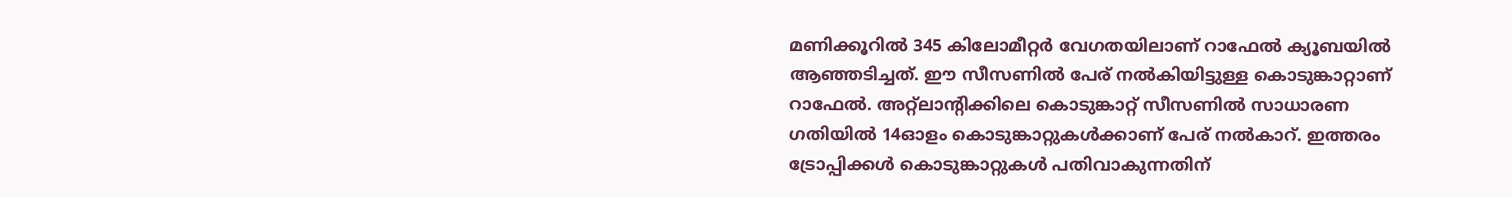മണിക്കൂറിൽ 345 കിലോമീറ്റർ വേഗതയിലാണ് റാഫേൽ ക്യൂബയിൽ ആഞ്ഞടിച്ചത്. ഈ സീസണിൽ പേര് നൽകിയിട്ടുള്ള കൊടുങ്കാറ്റാണ് റാഫേൽ. അറ്റ്ലാന്റിക്കിലെ കൊടുങ്കാറ്റ് സീസണിൽ സാധാരണ ഗതിയിൽ 14ഓളം കൊടുങ്കാറ്റുകൾക്കാണ് പേര് നൽകാറ്. ഇത്തരം ട്രോപ്പിക്കൾ കൊടുങ്കാറ്റുകൾ പതിവാകുന്നതിന്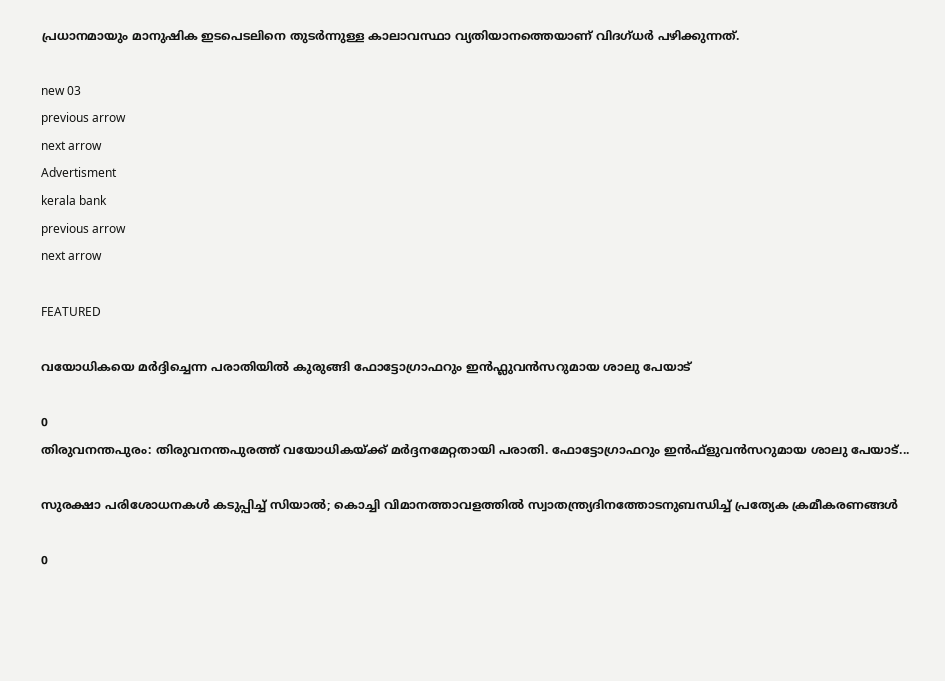പ്രധാനമായും മാനുഷിക ഇടപെടലിനെ തുടർന്നുള്ള കാലാവസ്ഥാ വ്യതിയാനത്തെയാണ് വിദഗ്ധർ പഴിക്കുന്നത്.

new 03
previous arrow
next arrow
Advertisment
kerala bank
previous arrow
next arrow

FEATURED

വയോധികയെ മർദ്ദിച്ചെന്ന പരാതിയിൽ കുരുങ്ങി ഫോട്ടോഗ്രാഫറും ഇൻഫ്ലുവൻസറുമായ ശാലു പേയാട്

0
തിരുവനന്തപുരം: തിരുവനന്തപുരത്ത് വയോധികയ്ക്ക് മര്‍ദ്ദനമേറ്റതായി പരാതി. ഫോട്ടോഗ്രാഫറും ഇന്‍ഫ്‌ളുവന്‍സറുമായ ശാലു പേയാട്...

സുരക്ഷാ പരിശോധനകൾ കടുപ്പിച്ച് സിയാൽ; കൊച്ചി വിമാനത്താവളത്തിൽ സ്വാതന്ത്ര്യദിനത്തോടനുബന്ധിച്ച് പ്രത്യേക ക്രമീകരണങ്ങൾ

0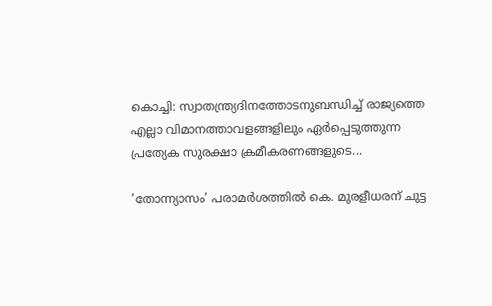കൊച്ചി: സ്വാതന്ത്ര്യദിനത്തോടനുബന്ധിച്ച് രാജ്യത്തെ എല്ലാ വിമാനത്താവളങ്ങളിലും ഏര്‍പ്പെടുത്തുന്ന പ്രത്യേക സുരക്ഷാ ക്രമീകരണങ്ങളുടെ...

’തോന്ന്യാസം’ പരാമർശത്തിൽ കെ. മുരളീധരന് ചുട്ട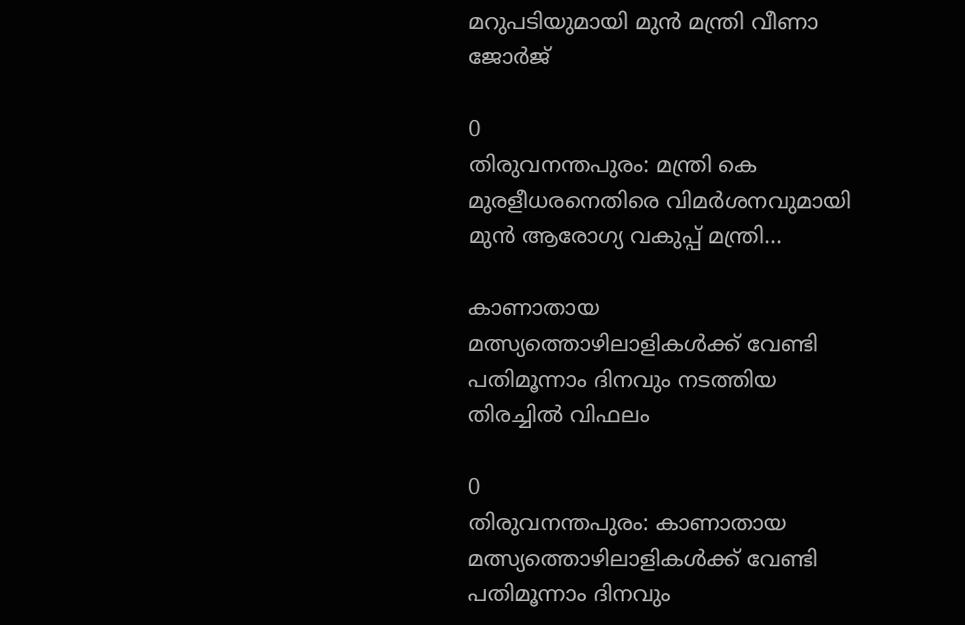മറുപടിയുമായി മുൻ മന്ത്രി വീണാ ജോർജ്

0
തിരുവനന്തപുരം: മന്ത്രി കെ മുരളീധരനെതിരെ വിമര്‍ശനവുമായി മുന്‍ ആരോഗ്യ വകുപ്പ് മന്ത്രി...

കാണാതായ മത്സ്യത്തൊഴിലാളികൾക്ക് വേണ്ടി പതിമൂന്നാം ദിനവും നടത്തിയ തിരച്ചിൽ വിഫലം

0
തിരുവനന്തപുരം: കാണാതായ മത്സ്യത്തൊഴിലാളികൾക്ക് വേണ്ടി പതിമൂന്നാം ദിനവും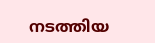നടത്തിയ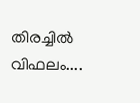തിരച്ചിൽ വിഫലം....